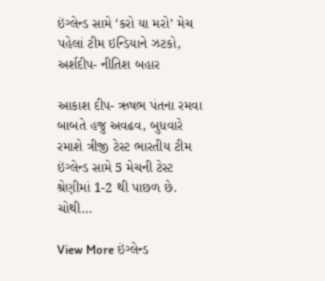ઇંગ્લેન્ડ સામે ‘કરો યા મરો’ મેચ પહેલાં ટીમ ઇન્ડિયાને ઝટકો, અર્શદીપ- નીતિશ બહાર

આકાશ દીપ- ઋષભ પંતના રમવા બાબતે હજુ અવઢવ, બુધવારે રમાશે ત્રીજી ટેસ્ટ ભારતીય ટીમ ઇંગ્લેન્ડ સામે 5 મેચની ટેસ્ટ શ્રેણીમાં 1-2 થી પાછળ છે. ચોથી…

View More ઇંગ્લેન્ડ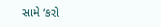સામે ‘કરો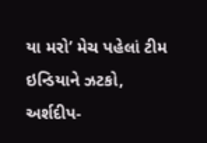યા મરો’ મેચ પહેલાં ટીમ ઇન્ડિયાને ઝટકો, અર્શદીપ-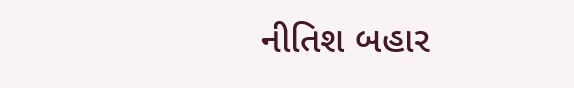નીતિશ બહાર